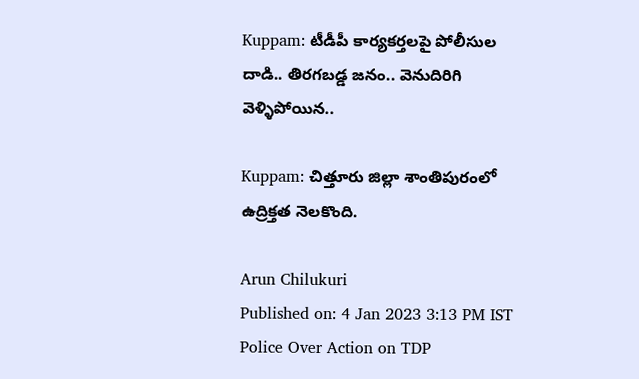Kuppam: టీడీపీ కార్యకర్తలపై పోలీసుల దాడి.. తిరగబడ్డ జనం.. వెనుదిరిగి వెళ్ళిపోయిన..

Kuppam: చిత్తూరు జిల్లా శాంతిపురంలో ఉద్రిక్తత నెలకొంది.

Arun Chilukuri
Published on: 4 Jan 2023 3:13 PM IST
Police Over Action on TDP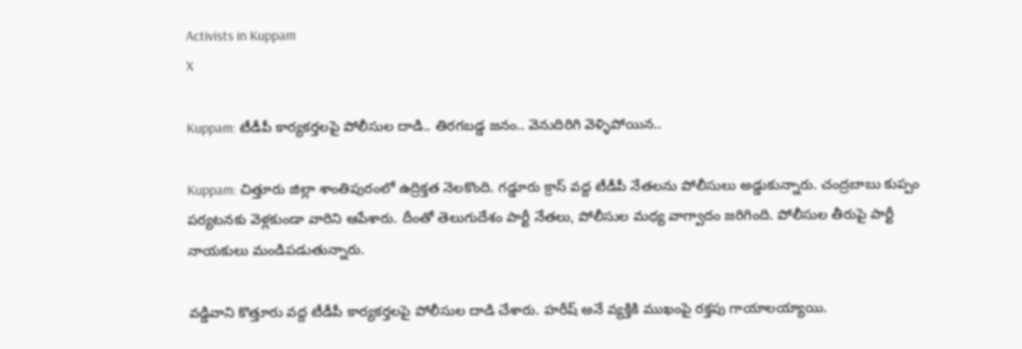Activists in Kuppam
X

Kuppam: టీడీపీ కార్యకర్తలపై పోలీసుల దాడి.. తిరగబడ్డ జనం.. వెనుదిరిగి వెళ్ళిపోయిన..

Kuppam: చిత్తూరు జిల్లా శాంతిపురంలో ఉద్రిక్తత నెలకొంది. గడ్డూరు క్రాస్ వద్ద టీడీపీ నేతలను పోలీసులు అడ్డుకున్నారు. చంద్రబాబు కుప్పం పర్యటనకు వెళ్లకుండా వారిని ఆపేశారు. దీంతో తెలుగుదేశం పార్టీ నేతలు, పోలీసుల మధ్య వాగ్వాదం జరిగింది. పోలీసుల తీరుపై పార్టీ నాయకులు మండిపడుతున్నారు.

వడ్డివాని‌ కొత్తూరు వద్ద టీడీపీ కార్యకర్తలపై పోలీసుల దాడి చేశారు. హరీష్ అనే వ్యక్తికి ముఖంపై రక్తపు గాయాలయ్యాయి.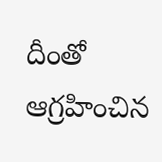దీంతో ఆగ్రహించిన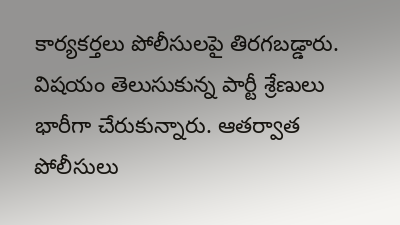కార్యకర్తలు పోలీసులపై తిరగబడ్డారు. విషయం తెలుసుకున్న పార్టీ శ్రేణులు భారీగా చేరుకున్నారు. ఆతర్వాత పోలీసులు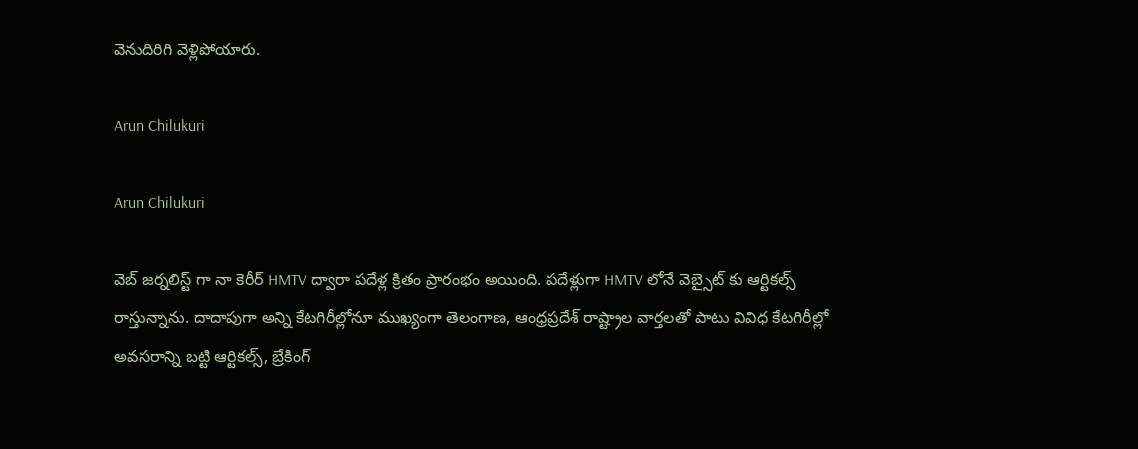వెనుదిరిగి వెళ్లిపోయారు.

Arun Chilukuri

Arun Chilukuri

వెబ్ జర్నలిస్ట్ గా నా కెరీర్ HMTV ద్వారా పదేళ్ల క్రితం ప్రారంభం అయింది. పదేళ్లుగా HMTV లోనే వెబ్సైట్ కు ఆర్టికల్స్ రాస్తున్నాను. దాదాపుగా అన్ని కేటగిరీల్లోనూ ముఖ్యంగా తెలంగాణ, ఆంధ్రప్రదేశ్ రాష్ట్రాల వార్తలతో పాటు వివిధ కేటగిరీల్లో అవసరాన్ని బట్టి ఆర్టికల్స్, బ్రేకింగ్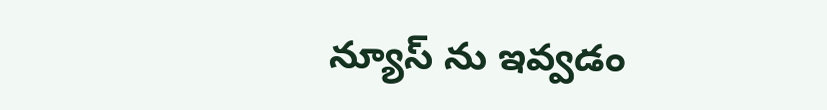న్యూస్ ను ఇవ్వడం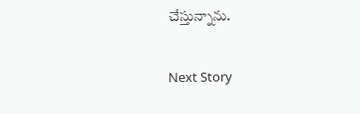చేస్తున్నాను.

Next Story